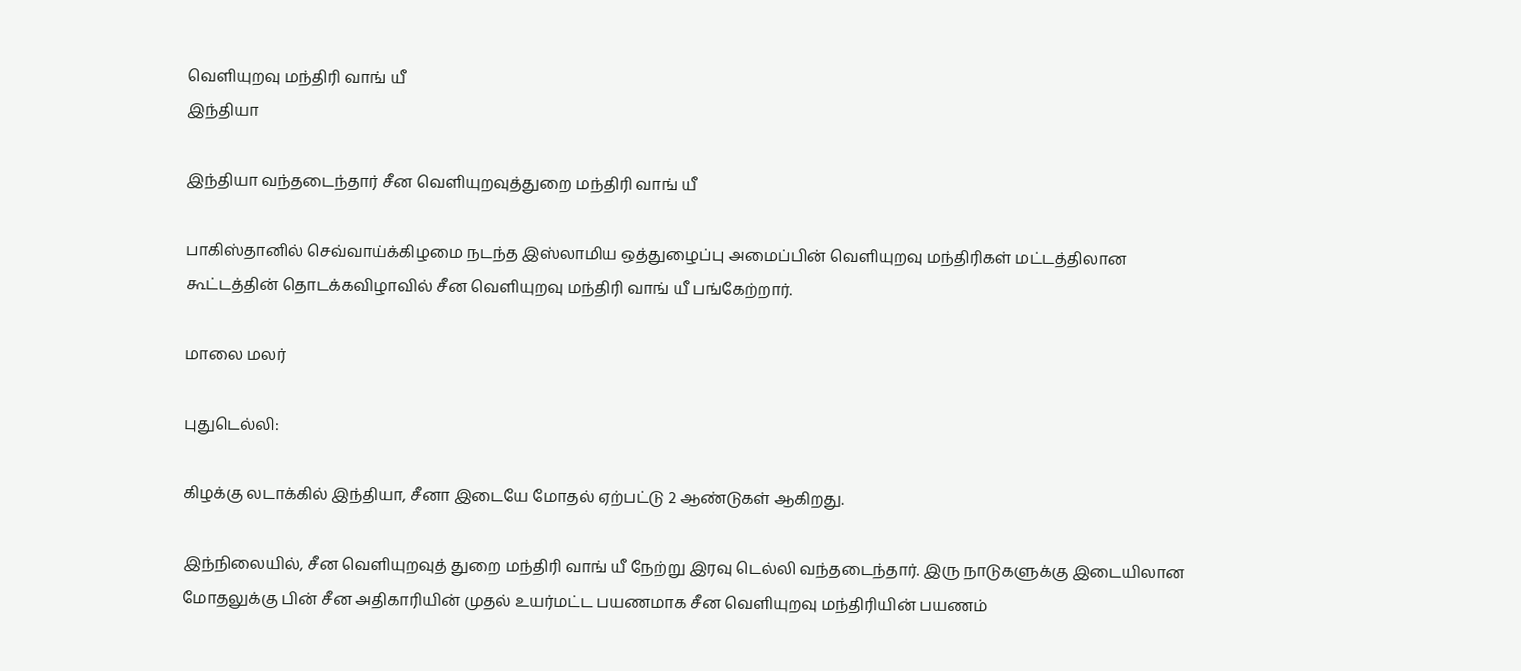வெளியுறவு மந்திரி வாங் யீ
இந்தியா

இந்தியா வந்தடைந்தார் சீன வெளியுறவுத்துறை மந்திரி வாங் யீ

பாகிஸ்தானில் செவ்வாய்க்கிழமை நடந்த இஸ்லாமிய ஒத்துழைப்பு அமைப்பின் வெளியுறவு மந்திரிகள் மட்டத்திலான கூட்டத்தின் தொடக்கவிழாவில் சீன வெளியுறவு மந்திரி வாங் யீ பங்கேற்றார்.

மாலை மலர்

புதுடெல்லி:

கிழக்கு லடாக்கில் இந்தியா, சீனா இடையே மோதல் ஏற்பட்டு 2 ஆண்டுகள் ஆகிறது.

இந்நிலையில், சீன வெளியுறவுத் துறை மந்திரி வாங் யீ நேற்று இரவு டெல்லி வந்தடைந்தார். இரு நாடுகளுக்கு இடையிலான மோதலுக்கு பின் சீன அதிகாரியின் முதல் உயர்மட்ட பயணமாக சீன வெளியுறவு மந்திரியின் பயணம்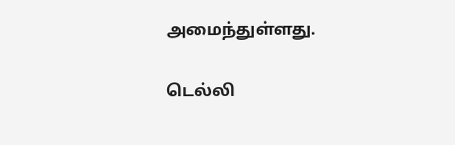அமைந்துள்ளது.

டெல்லி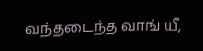வந்தடைந்த வாங் யீ,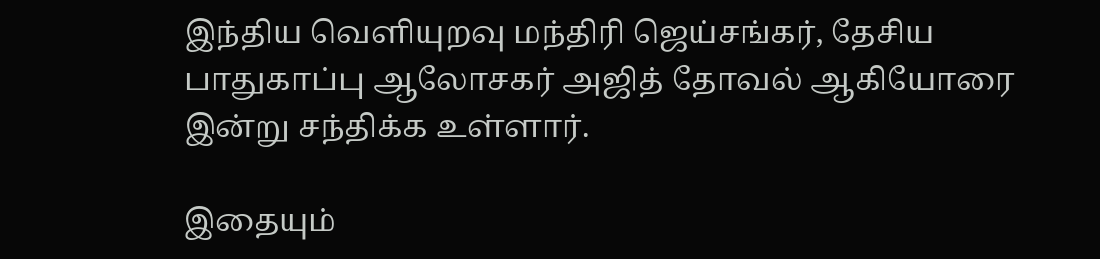இந்திய வெளியுறவு மந்திரி ஜெய்சங்கர், தேசிய பாதுகாப்பு ஆலோசகர் அஜித் தோவல் ஆகியோரை இன்று சந்திக்க உள்ளார்.

இதையும்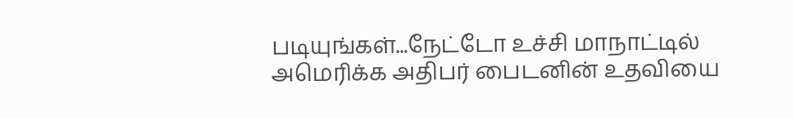படியுங்கள்...நேட்டோ உச்சி மாநாட்டில் அமெரிக்க அதிபர் பைடனின் உதவியை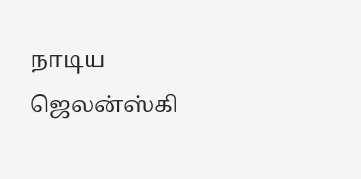நாடிய ஜெலன்ஸ்கி